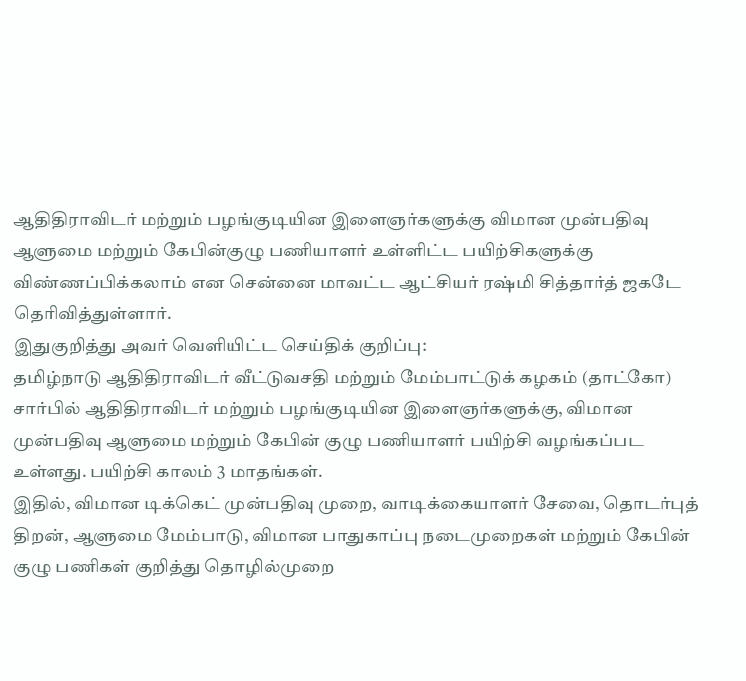ஆதிதிராவிடர் மற்றும் பழங்குடியின இளைஞர்களுக்கு விமான முன்பதிவு ஆளுமை மற்றும் கேபின்குழு பணியாளர் உள்ளிட்ட பயிற்சிகளுக்கு விண்ணப்பிக்கலாம் என சென்னை மாவட்ட ஆட்சியர் ரஷ்மி சித்தார்த் ஜகடே தெரிவித்துள்ளார்.
இதுகுறித்து அவர் வெளியிட்ட செய்திக் குறிப்பு:
தமிழ்நாடு ஆதிதிராவிடர் வீட்டுவசதி மற்றும் மேம்பாட்டுக் கழகம் (தாட்கோ) சார்பில் ஆதிதிராவிடர் மற்றும் பழங்குடியின இளைஞர்களுக்கு, விமான முன்பதிவு ஆளுமை மற்றும் கேபின் குழு பணியாளர் பயிற்சி வழங்கப்பட உள்ளது. பயிற்சி காலம் 3 மாதங்கள்.
இதில், விமான டிக்கெட் முன்பதிவு முறை, வாடிக்கையாளர் சேவை, தொடர்புத் திறன், ஆளுமை மேம்பாடு, விமான பாதுகாப்பு நடைமுறைகள் மற்றும் கேபின் குழு பணிகள் குறித்து தொழில்முறை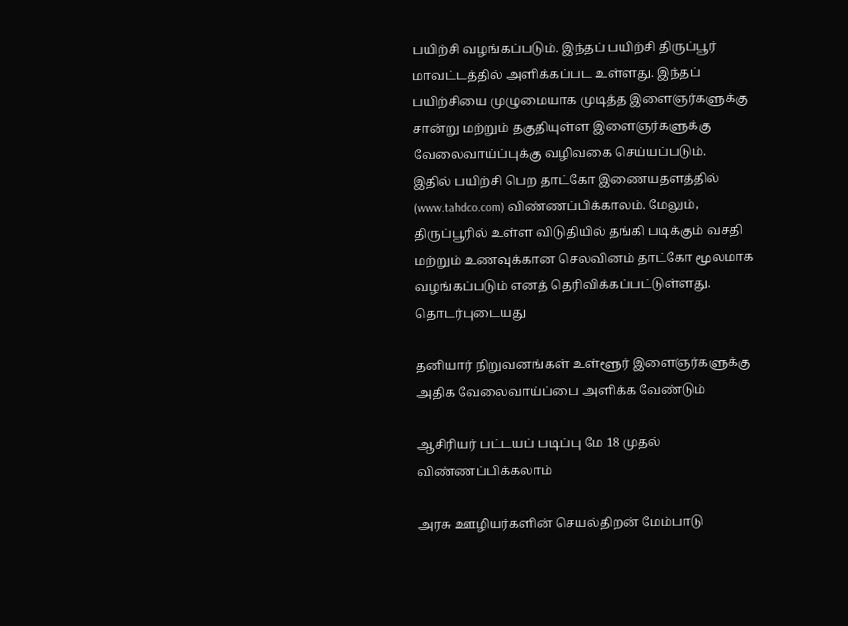பயிற்சி வழங்கப்படும். இந்தப் பயிற்சி திருப்பூர் மாவட்டத்தில் அளிக்கப்பட உள்ளது. இந்தப் பயிற்சியை முழுமையாக முடித்த இளைஞர்களுக்கு சான்று மற்றும் தகுதியுள்ள இளைஞர்களுக்கு வேலைவாய்ப்புக்கு வழிவகை செய்யப்படும்.
இதில் பயிற்சி பெற தாட்கோ இணையதளத்தில் (www.tahdco.com) விண்ணப்பிக்காலம். மேலும், திருப்பூரில் உள்ள விடுதியில் தங்கி படிக்கும் வசதி மற்றும் உணவுக்கான செலவினம் தாட்கோ மூலமாக வழங்கப்படும் எனத் தெரிவிக்கப்பட்டுள்ளது.
தொடர்புடையது

தனியார் நிறுவனங்கள் உள்ளூர் இளைஞர்களுக்கு அதிக வேலைவாய்ப்பை அளிக்க வேண்டும்

ஆசிரியர் பட்டயப் படிப்பு மே 18 முதல் விண்ணப்பிக்கலாம்

அரசு ஊழியர்களின் செயல்திறன் மேம்பாடு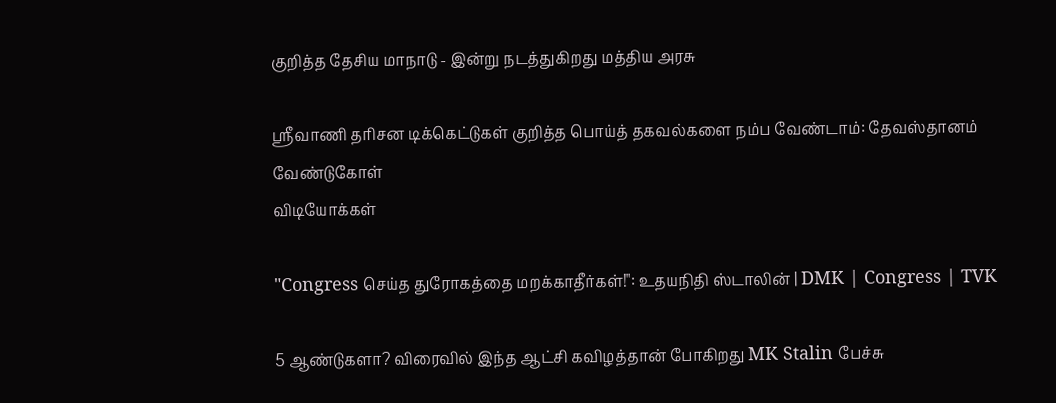குறித்த தேசிய மாநாடு - இன்று நடத்துகிறது மத்திய அரசு

ஸ்ரீவாணி தரிசன டிக்கெட்டுகள் குறித்த பொய்த் தகவல்களை நம்ப வேண்டாம்: தேவஸ்தானம் வேண்டுகோள்
விடியோக்கள்

"Congress செய்த துரோகத்தை மறக்காதீர்கள்!": உதயநிதி ஸ்டாலின் | DMK | Congress | TVK

5 ஆண்டுகளா? விரைவில் இந்த ஆட்சி கவிழத்தான் போகிறது MK Stalin பேச்சு